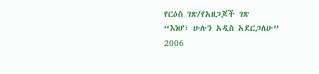የርዕስ ገጽ/የአዘጋጆች ገጽ
“እነሆ፣ ሁሉን አዲስ አደርጋለሁ”
2006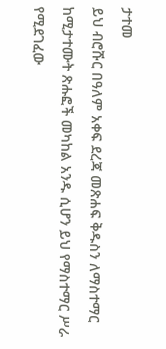ታተመ
ይህ ብሮሹር በዓለም አቀፍ ደረጃ መጽሐፍ ቅዱስን ለማስተማር ከሚታተሙት ጽሑፎች መካከል አንዱ ሲሆን ይህ የማስተማር ሥራ የሚደገፈው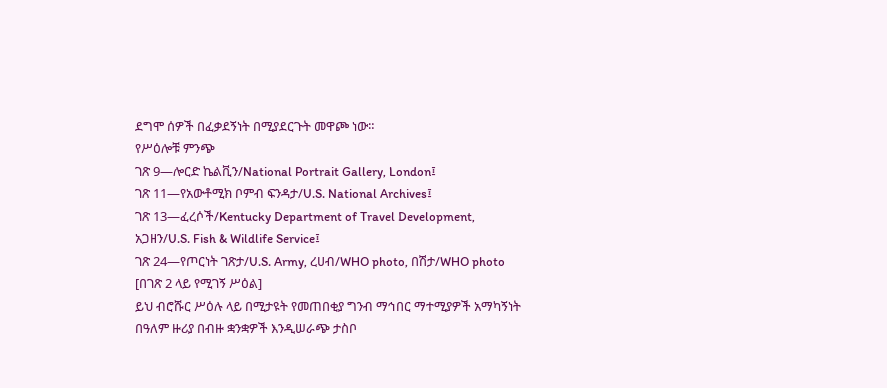ደግሞ ሰዎች በፈቃደኝነት በሚያደርጉት መዋጮ ነው።
የሥዕሎቹ ምንጭ
ገጽ 9—ሎርድ ኬልቪን/National Portrait Gallery, London፤
ገጽ 11—የአውቶሚክ ቦምብ ፍንዳታ/U.S. National Archives፤
ገጽ 13—ፈረሶች/Kentucky Department of Travel Development, አጋዘን/U.S. Fish & Wildlife Service፤
ገጽ 24—የጦርነት ገጽታ/U.S. Army, ረሀብ/WHO photo, በሽታ/WHO photo
[በገጽ 2 ላይ የሚገኝ ሥዕል]
ይህ ብሮሹር ሥዕሉ ላይ በሚታዩት የመጠበቂያ ግንብ ማኅበር ማተሚያዎች አማካኝነት በዓለም ዙሪያ በብዙ ቋንቋዎች እንዲሠራጭ ታስቦ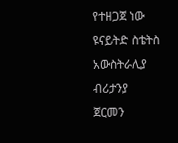የተዘጋጀ ነው
ዩናይትድ ስቴትስ
አውስትራሊያ
ብሪታንያ
ጀርመን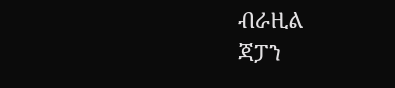ብራዚል
ጃፓን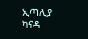ኢጣሊያ
ካናዳ